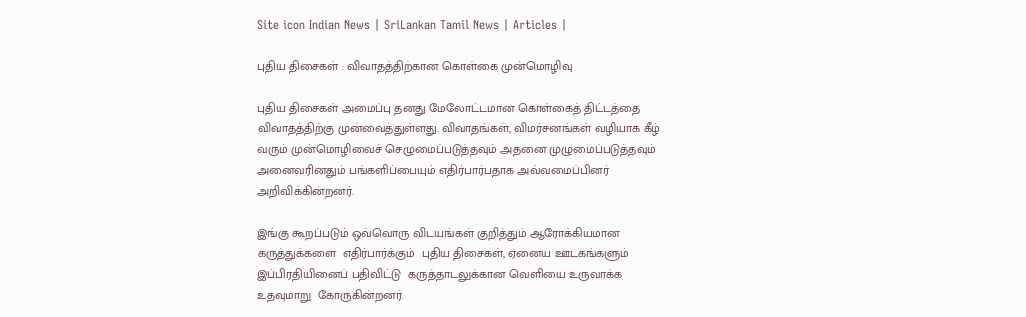Site icon Indian News | SriLankan Tamil News | Articles |

புதிய திசைகள் : விவாதத்திற்கான கொள்கை முன்மொழிவு

புதிய திசைகள் அமைப்பு தனது மேலோட்டமான கொள்கைத் திட்டத்தை விவாதத்திற்கு முன்வைத்துள்ளது. விவாதங்கள், விமர்சனங்கள் வழியாக கீழ் வரும் முன்மொழிவைச் செழுமைப்படுத்தவும் அதனை முழுமைப்படுத்தவும் அனைவரினதும் பங்களிப்பையும் எதிர்பார்பதாக அவ்வமைப்பினர் அறிவிக்கின்றனர்.

இங்கு கூறப்படும் ஒவ்வொரு விடயங்கள் குறித்தும் ஆரோக்கியமான கருத்துக்களை  எதிர்பார்க்கும்  புதிய திசைகள், ஏனைய ஊடகங்களும் இப்பிரதியினைப் பதிவிட்டு  கருத்தாடலுக்கான வெளியை உருவாக்க உதவுமாறு  கோருகின்றனர்.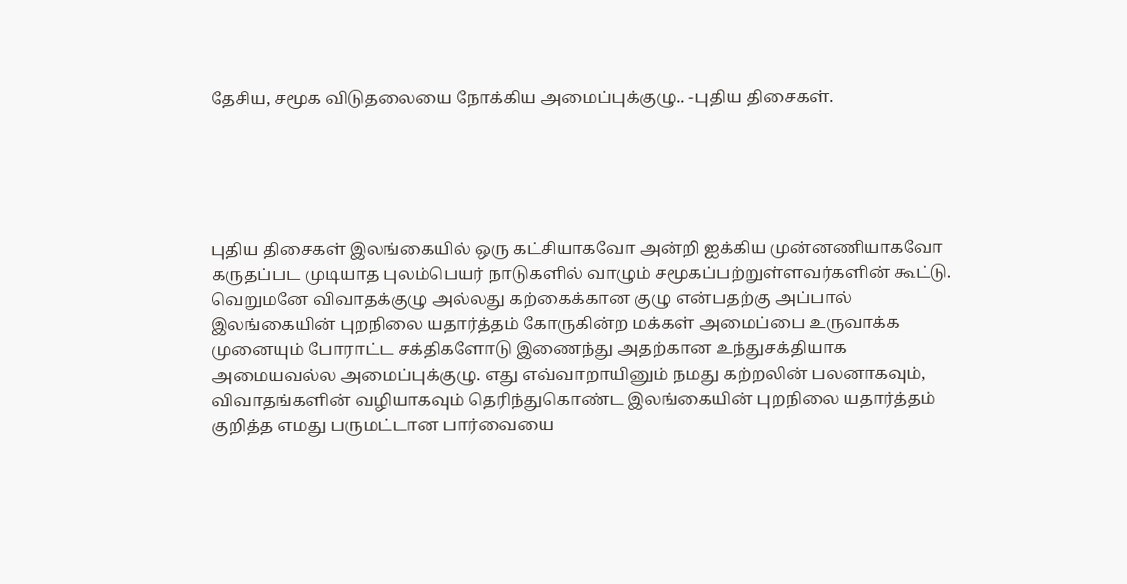தேசிய, சமூக விடுதலையை நோக்கிய அமைப்புக்குழு.. -புதிய திசைகள்.





புதிய திசைகள் இலங்கையில் ஒரு கட்சியாகவோ அன்றி ஐக்கிய முன்னணியாகவோ கருதப்பட முடியாத புலம்பெயர் நாடுகளில் வாழும் சமூகப்பற்றுள்ளவர்களின் கூட்டு. வெறுமனே விவாதக்குழு அல்லது கற்கைக்கான குழு என்பதற்கு அப்பால் இலங்கையின் புறநிலை யதார்த்தம் கோருகின்ற மக்கள் அமைப்பை உருவாக்க முனையும் போராட்ட சக்திகளோடு இணைந்து அதற்கான உந்துசக்தியாக அமையவல்ல அமைப்புக்குழு. எது எவ்வாறாயினும் நமது கற்றலின் பலனாகவும், விவாதங்களின் வழியாகவும் தெரிந்துகொண்ட இலங்கையின் புறநிலை யதார்த்தம் குறித்த எமது பருமட்டான பார்வையை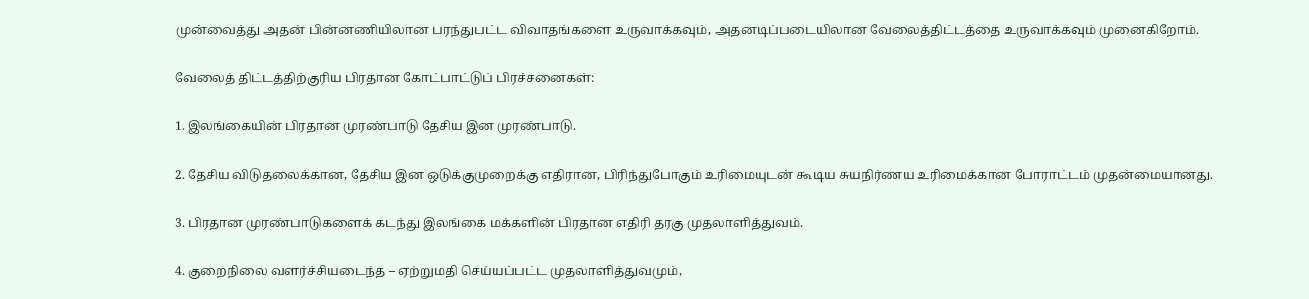முன்வைத்து அதன் பின்னணியிலான பரந்துபட்ட விவாதங்களை உருவாக்கவும், அதனடிப்படையிலான வேலைத்திட்டத்தை உருவாக்கவும் முனைகிறோம்.

வேலைத் திட்டத்திற்குரிய பிரதான கோட்பாட்டுப் பிரச்சனைகள்:

1. இலங்கையின் பிரதான முரண்பாடு தேசிய இன முரண்பாடு.

2. தேசிய விடுதலைக்கான, தேசிய இன ஒடுக்குமுறைக்கு எதிரான, பிரிந்துபோகும் உரிமையுடன் கூடிய சுயநிர்ணய உரிமைக்கான போராட்டம் முதன்மையானது.

3. பிரதான முரண்பாடுகளைக் கடந்து இலங்கை மக்களின் பிரதான எதிரி தரகு முதலாளித்துவம்.

4. குறைநிலை வளர்ச்சியடைந்த – ஏற்றுமதி செய்யப்பட்ட முதலாளித்துவமும்,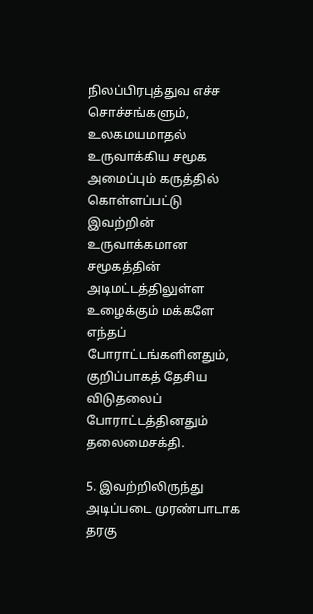நிலப்பிரபுத்துவ எச்ச சொச்சங்களும், உலகமயமாதல் உருவாக்கிய சமூக அமைப்பும் கருத்தில் கொள்ளப்பட்டு இவற்றின் உருவாக்கமான சமூகத்தின் அடிமட்டத்திலுள்ள உழைக்கும் மக்களே எந்தப் போராட்டங்களினதும், குறிப்பாகத் தேசிய விடுதலைப் போராட்டத்தினதும் தலைமைசக்தி.

5. இவற்றிலிருந்து அடிப்படை முரண்பாடாக தரகு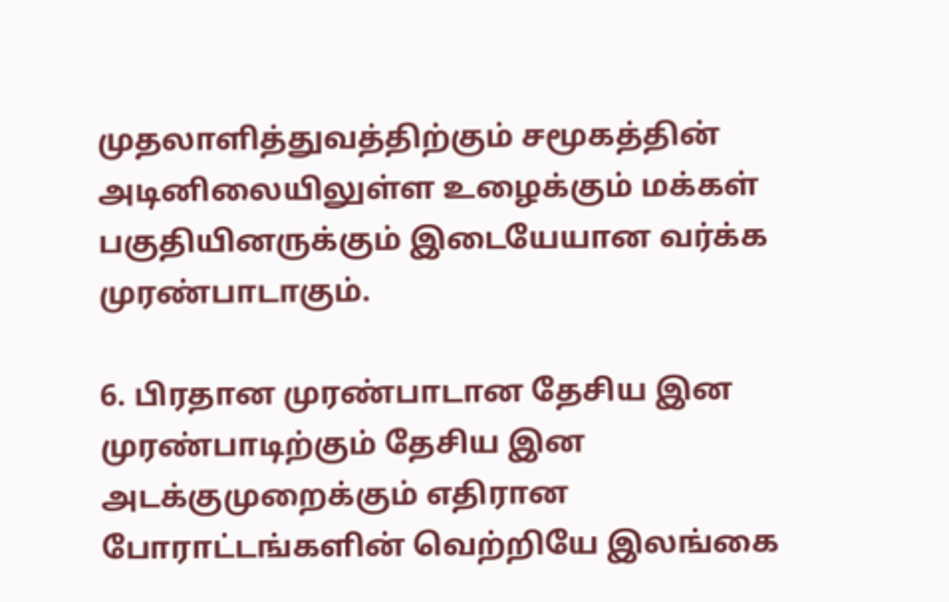முதலாளித்துவத்திற்கும் சமூகத்தின் அடினிலையிலுள்ள உழைக்கும் மக்கள் பகுதியினருக்கும் இடையேயான வர்க்க முரண்பாடாகும்.

6. பிரதான முரண்பாடான தேசிய இன முரண்பாடிற்கும் தேசிய இன அடக்குமுறைக்கும் எதிரான போராட்டங்களின் வெற்றியே இலங்கை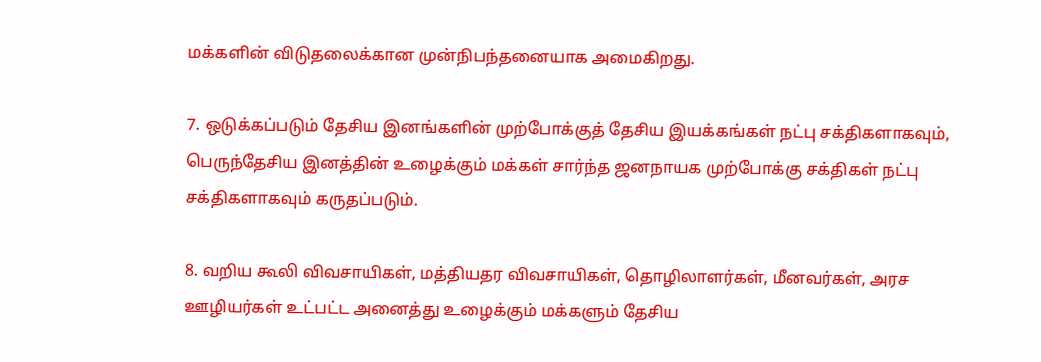மக்களின் விடுதலைக்கான முன்நிபந்தனையாக அமைகிறது.

7. ஒடுக்கப்படும் தேசிய இனங்களின் முற்போக்குத் தேசிய இயக்கங்கள் நட்பு சக்திகளாகவும், பெருந்தேசிய இனத்தின் உழைக்கும் மக்கள் சார்ந்த ஜனநாயக முற்போக்கு சக்திகள் நட்பு சக்திகளாகவும் கருதப்படும்.

8. வறிய கூலி விவசாயிகள், மத்தியதர விவசாயிகள், தொழிலாளர்கள், மீனவர்கள், அரச ஊழியர்கள் உட்பட்ட அனைத்து உழைக்கும் மக்களும் தேசிய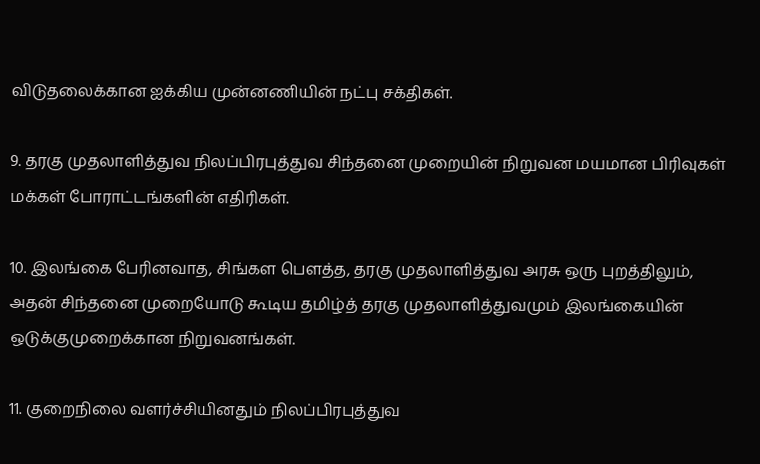விடுதலைக்கான ஐக்கிய முன்னணியின் நட்பு சக்திகள்.

9. தரகு முதலாளித்துவ நிலப்பிரபுத்துவ சிந்தனை முறையின் நிறுவன மயமான பிரிவுகள் மக்கள் போராட்டங்களின் எதிரிகள்.

10. இலங்கை பேரினவாத, சிங்கள பௌத்த, தரகு முதலாளித்துவ அரசு ஒரு புறத்திலும், அதன் சிந்தனை முறையோடு கூடிய தமிழ்த் தரகு முதலாளித்துவமும் இலங்கையின் ஒடுக்குமுறைக்கான நிறுவனங்கள்.

11. குறைநிலை வளர்ச்சியினதும் நிலப்பிரபுத்துவ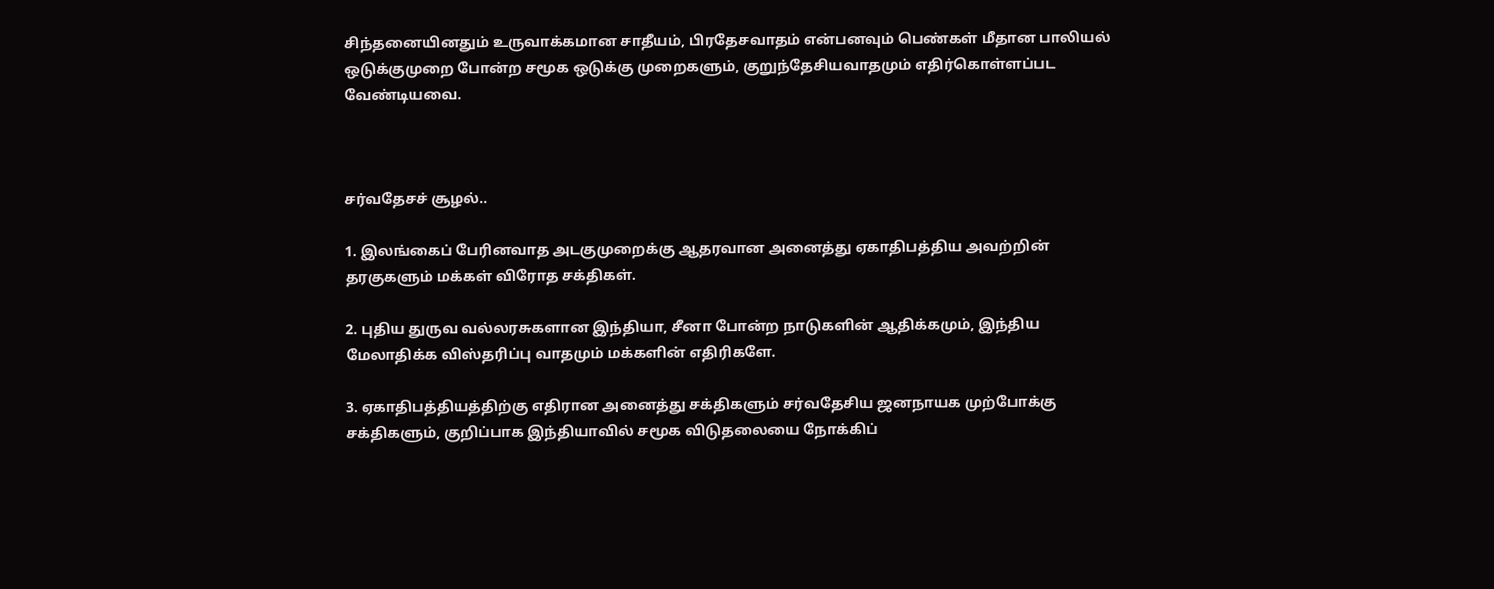சிந்தனையினதும் உருவாக்கமான சாதீயம், பிரதேசவாதம் என்பனவும் பெண்கள் மீதான பாலியல் ஒடுக்குமுறை போன்ற சமூக ஒடுக்கு முறைகளும், குறுந்தேசியவாதமும் எதிர்கொள்ளப்பட வேண்டியவை.



சர்வதேசச் சூழல்..

1. இலங்கைப் பேரினவாத அடகுமுறைக்கு ஆதரவான அனைத்து ஏகாதிபத்திய அவற்றின் தரகுகளும் மக்கள் விரோத சக்திகள்.

2. புதிய துருவ வல்லரசுகளான இந்தியா, சீனா போன்ற நாடுகளின் ஆதிக்கமும், இந்திய மேலாதிக்க விஸ்தரிப்பு வாதமும் மக்களின் எதிரிகளே.

3. ஏகாதிபத்தியத்திற்கு எதிரான அனைத்து சக்திகளும் சர்வதேசிய ஜனநாயக முற்போக்கு சக்திகளும், குறிப்பாக இந்தியாவில் சமூக விடுதலையை நோக்கிப்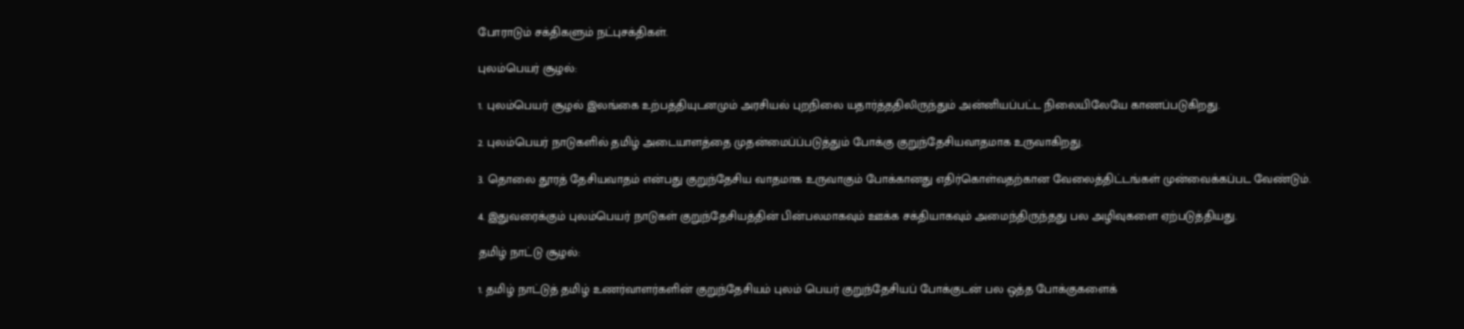போராடும் சக்திகளும் நட்புசக்திகள்.

புலம்பெயர் சூழல்:

1. புலம்பெயர் சூழல் இலங்கை உற்பத்தியுடனமும் அரசியல் புறநிலை யதார்த்ததிலிருந்தும் அன்னியப்பட்ட நிலையிலேயே காணப்படுகிறது.

2. புலம்பெயர் நாடுகளில் தமிழ் அடையாளத்தை முதன்மைப்ப்படுத்தும் போக்கு குறுந்தேசியவாதமாக உருவாகிறது.

3. தொலை தூரத் தேசியவாதம் என்பது குறுந்தேசிய வாதமாக உருவாகும் போக்கானது எதிர்கொள்வதற்கான வேலைத்திட்டங்கள் முன்வைக்கப்பட வேண்டும்.

4. இதுவரைக்கும் புலம்பெயர் நாடுகள் குறுந்தேசியத்தின் பின்பலமாகவும் ஊக்க சக்தியாகவும் அமைந்திருந்தது பல அழிவுகளை ஏற்படுத்தியது.

தமிழ் நாட்டு சூழல்:

1. தமிழ் நாட்டுத் தமிழ் உணர்வாளர்களின் குறுந்தேசியம் புலம் பெயர் குறுந்தேசியப் போக்குடன் பல ஒத்த போக்குகளைக்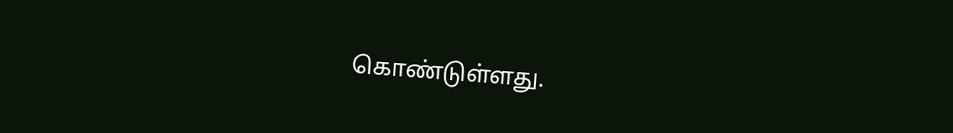கொண்டுள்ளது.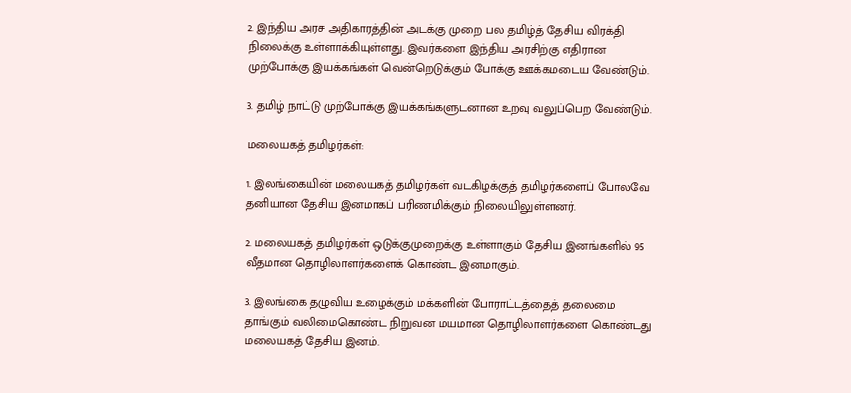2. இந்திய அரச அதிகாரத்தின் அடக்கு முறை பல தமிழ்த் தேசிய விரக்தி நிலைக்கு உள்ளாக்கியுள்ளது. இவர்களை இந்திய அரசிற்கு எதிரான முற்போக்கு இயக்கங்கள் வென்றெடுக்கும் போக்கு ஊக்கமடைய வேண்டும்.

3. தமிழ் நாட்டு முற்போக்கு இயக்கங்களுடனான உறவு வலுப்பெற வேண்டும்.

மலையகத் தமிழர்கள்:

1. இலங்கையின் மலையகத் தமிழர்கள் வடகிழக்குத் தமிழர்களைப் போலவே தனியான தேசிய இனமாகப் பரிணமிக்கும் நிலையிலுள்ளனர்.

2. மலையகத் தமிழர்கள் ஒடுக்குமுறைக்கு உள்ளாகும் தேசிய இனங்களில் 95 வீதமான தொழிலாளர்களைக் கொண்ட இனமாகும்.

3. இலங்கை தழுவிய உழைக்கும் மக்களின் போராட்டத்தைத் தலைமை தாங்கும் வலிமைகொண்ட நிறுவன மயமான தொழிலாளர்களை கொண்டது மலையகத் தேசிய இனம்.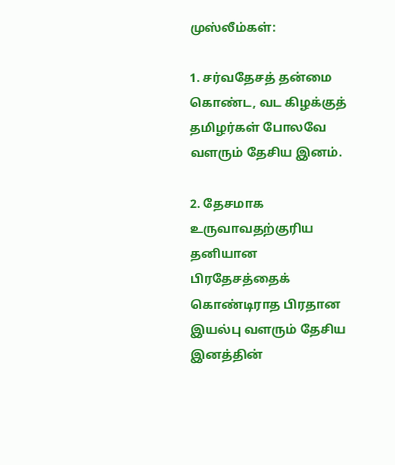முஸ்லீம்கள்:

1. சர்வதேசத் தன்மை கொண்ட, வட கிழக்குத் தமிழர்கள் போலவே வளரும் தேசிய இனம்.

2. தேசமாக உருவாவதற்குரிய தனியான பிரதேசத்தைக் கொண்டிராத பிரதான இயல்பு வளரும் தேசிய இனத்தின்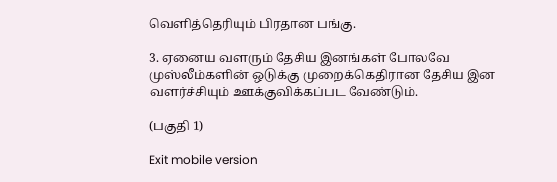வெளித்தெரியும் பிரதான பங்கு.

3. ஏனைய வளரும் தேசிய இனங்கள் போலவே முஸ்லீம்களின் ஒடுக்கு முறைக்கெதிரான தேசிய இன வளர்ச்சியும் ஊக்குவிக்கப்பட வேண்டும்.

(பகுதி 1)

Exit mobile version